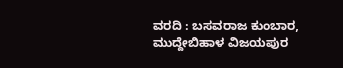ವರದಿ : ಬಸವರಾಜ ಕುಂಬಾರ, ಮುದ್ದೇಬಿಹಾಳ ವಿಜಯಪುರ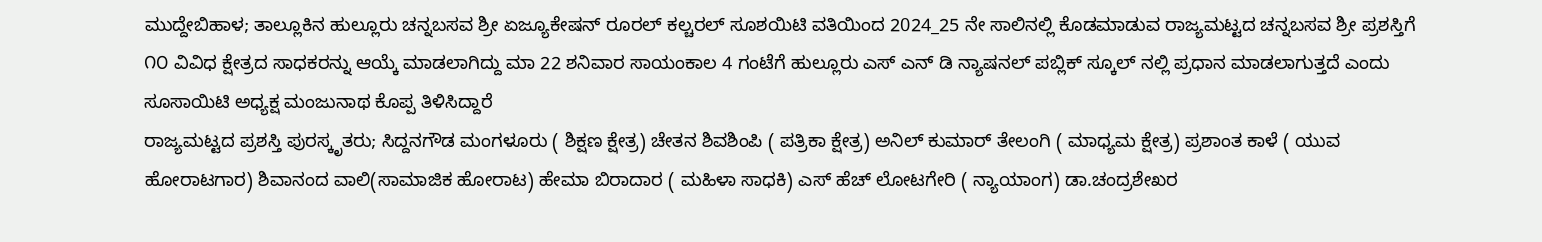ಮುದ್ದೇಬಿಹಾಳ; ತಾಲ್ಲೂಕಿನ ಹುಲ್ಲೂರು ಚನ್ನಬಸವ ಶ್ರೀ ಏಜ್ಯೂಕೇಷನ್ ರೂರಲ್ ಕಲ್ಚರಲ್ ಸೂಶಯಿಟಿ ವತಿಯಿಂದ 2024_25 ನೇ ಸಾಲಿನಲ್ಲಿ ಕೊಡಮಾಡುವ ರಾಜ್ಯಮಟ್ಟದ ಚನ್ನಬಸವ ಶ್ರೀ ಪ್ರಶಸ್ತಿಗೆ ೧೦ ವಿವಿಧ ಕ್ಷೇತ್ರದ ಸಾಧಕರನ್ನು ಆಯ್ಕೆ ಮಾಡಲಾಗಿದ್ದು ಮಾ 22 ಶನಿವಾರ ಸಾಯಂಕಾಲ 4 ಗಂಟೆಗೆ ಹುಲ್ಲೂರು ಎಸ್ ಎನ್ ಡಿ ನ್ಯಾಷನಲ್ ಪಬ್ಲಿಕ್ ಸ್ಕೂಲ್ ನಲ್ಲಿ ಪ್ರಧಾನ ಮಾಡಲಾಗುತ್ತದೆ ಎಂದು ಸೂಸಾಯಿಟಿ ಅಧ್ಯಕ್ಷ ಮಂಜುನಾಥ ಕೊಪ್ಪ ತಿಳಿಸಿದ್ದಾರೆ
ರಾಜ್ಯಮಟ್ಟದ ಪ್ರಶಸ್ತಿ ಪುರಸ್ಕೃತರು; ಸಿದ್ದನಗೌಡ ಮಂಗಳೂರು ( ಶಿಕ್ಷಣ ಕ್ಷೇತ್ರ) ಚೇತನ ಶಿವಶಿಂಪಿ ( ಪತ್ರಿಕಾ ಕ್ಷೇತ್ರ) ಅನಿಲ್ ಕುಮಾರ್ ತೇಲಂಗಿ ( ಮಾಧ್ಯಮ ಕ್ಷೇತ್ರ) ಪ್ರಶಾಂತ ಕಾಳೆ ( ಯುವ ಹೋರಾಟಗಾರ) ಶಿವಾನಂದ ವಾಲಿ(ಸಾಮಾಜಿಕ ಹೋರಾಟ) ಹೇಮಾ ಬಿರಾದಾರ ( ಮಹಿಳಾ ಸಾಧಕಿ) ಎಸ್ ಹೆಚ್ ಲೋಟಗೇರಿ ( ನ್ಯಾಯಾಂಗ) ಡಾ.ಚಂದ್ರಶೇಖರ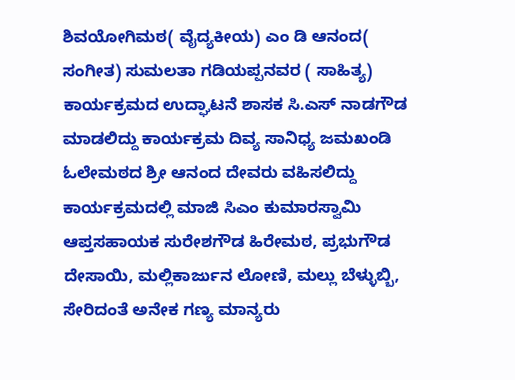ಶಿವಯೋಗಿಮಠ( ವೈದ್ಯಕೀಯ) ಎಂ ಡಿ ಆನಂದ( ಸಂಗೀತ) ಸುಮಲತಾ ಗಡಿಯಪ್ಪನವರ ( ಸಾಹಿತ್ಯ)
ಕಾರ್ಯಕ್ರಮದ ಉದ್ಘಾಟನೆ ಶಾಸಕ ಸಿ.ಎಸ್ ನಾಡಗೌಡ ಮಾಡಲಿದ್ದು ಕಾರ್ಯಕ್ರಮ ದಿವ್ಯ ಸಾನಿಧ್ಯ ಜಮಖಂಡಿ ಓಲೇಮಠದ ಶ್ರೀ ಆನಂದ ದೇವರು ವಹಿಸಲಿದ್ದು ಕಾರ್ಯಕ್ರಮದಲ್ಲಿ ಮಾಜಿ ಸಿಎಂ ಕುಮಾರಸ್ವಾಮಿ ಆಪ್ತಸಹಾಯಕ ಸುರೇಶಗೌಡ ಹಿರೇಮಠ, ಪ್ರಭುಗೌಡ ದೇಸಾಯಿ, ಮಲ್ಲಿಕಾರ್ಜುನ ಲೋಣಿ, ಮಲ್ಲು ಬೆಳ್ಳುಬ್ಬಿ, ಸೇರಿದಂತೆ ಅನೇಕ ಗಣ್ಯ ಮಾನ್ಯರು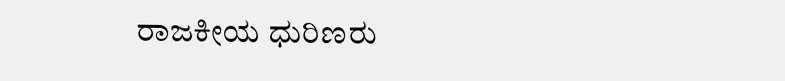ರಾಜಕೀಯ ಧುರಿಣರು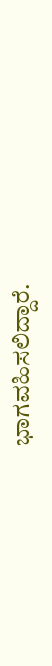ಭಾಗವಹಿಸಲಿದ್ದಾರೆ.